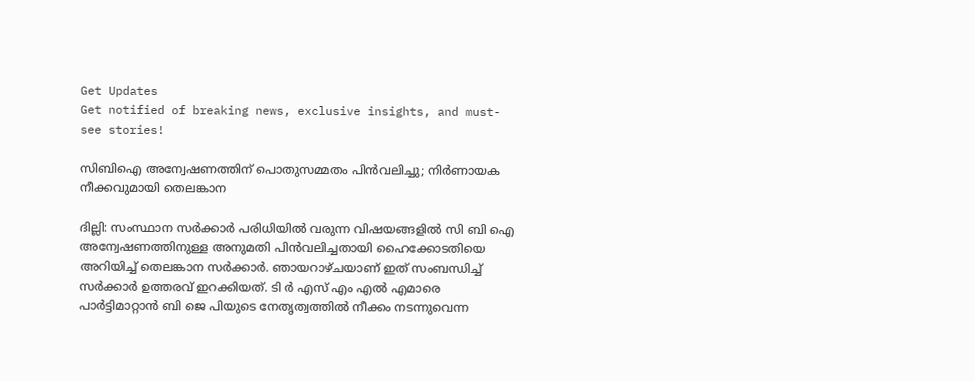Get Updates
Get notified of breaking news, exclusive insights, and must-see stories!

സിബിഐ അന്വേഷണത്തിന് പൊതുസമ്മതം പിൻവലിച്ചു; നിർണായക നീക്കവുമായി തെലങ്കാന

ദില്ലി: സംസ്ഥാന സർക്കാർ പരിധിയിൽ വരുന്ന വിഷയങ്ങളിൽ സി ബി ഐ അന്വേഷണത്തിനുള്ള അനുമതി പിൻവലിച്ചതായി ഹൈക്കോടതിയെ അറിയിച്ച് തെലങ്കാന സർക്കാർ. ഞായറാഴ്ചയാണ് ഇത് സംബന്ധിച്ച് സർക്കാർ ഉത്തരവ് ഇറക്കിയത്. ടി ർ എസ് എം എൽ എമാരെ പാർട്ടിമാറ്റാൻ ബി ജെ പിയുടെ നേതൃത്വത്തിൽ നീക്കം നടന്നുവെന്ന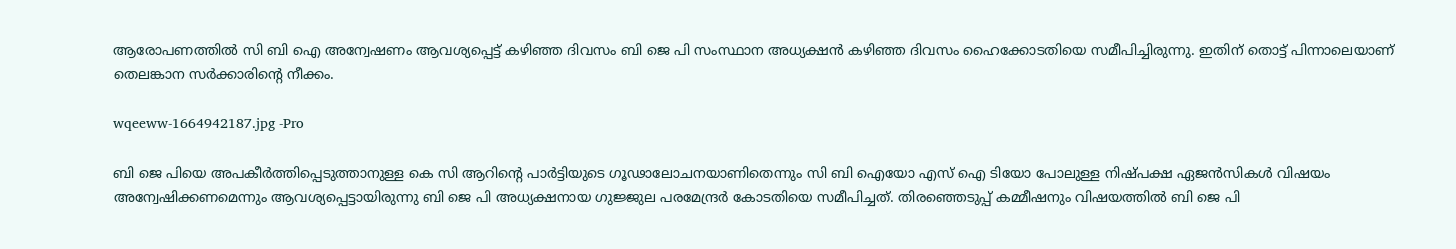ആരോപണത്തിൽ സി ബി ഐ അന്വേഷണം ആവശ്യപ്പെട്ട് കഴിഞ്ഞ ദിവസം ബി ജെ പി സംസ്ഥാന അധ്യക്ഷൻ കഴിഞ്ഞ ദിവസം ഹൈക്കോടതിയെ സമീപിച്ചിരുന്നു. ഇതിന് തൊട്ട് പിന്നാലെയാണ് തെലങ്കാന സർക്കാരിന്റെ നീക്കം.

wqeeww-1664942187.jpg -Pro

ബി ജെ പിയെ അപകീർത്തിപ്പെടുത്താനുള്ള കെ സി ആറിന്റെ പാർട്ടിയുടെ ഗൂഢാലോചനയാണിതെന്നും സി ബി ഐയോ എസ് ഐ ടിയോ പോലുള്ള നിഷ്പക്ഷ ഏജൻസികൾ വിഷയം അന്വേഷിക്കണമെന്നും ആവശ്യപ്പെട്ടായിരുന്നു ബി ജെ പി അധ്യക്ഷനായ ഗുജ്ജുല പരമേന്ദ്രർ കോടതിയെ സമീപിച്ചത്. തിരഞ്ഞെടുപ്പ് കമ്മീഷനും വിഷയത്തിൽ ബി ജെ പി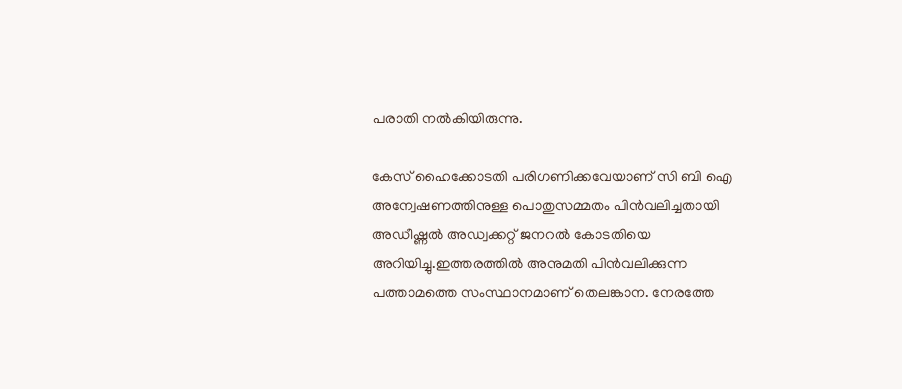പരാതി നൽകിയിരുന്നു.

കേസ് ഹൈക്കോടതി പരിഗണിക്കവേയാണ് സി ബി ഐ അന്വേഷണത്തിനുള്ള പൊതുസമ്മതം പിന്‍വലിച്ചതായി അഡീഷ്ണൽ അഡ്വക്കറ്റ് ജനറൽ കോടതിയെ അറിയിച്ചു.ഇത്തരത്തില്‍ അനുമതി പിന്‍വലിക്കുന്ന പത്താമത്തെ സംസ്ഥാനമാണ് തെലങ്കാന. നേരത്തേ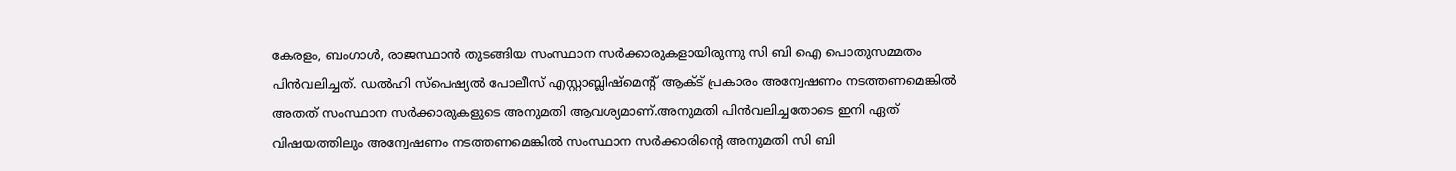കേരളം, ബംഗാൾ, രാജസ്ഥാൻ തുടങ്ങിയ സംസ്ഥാന സർക്കാരുകളായിരുന്നു സി ബി ഐ പൊതുസമ്മതം പിൻവലിച്ചത്. ഡല്‍ഹി സ്‌പെഷ്യല്‍ പോലീസ് എസ്റ്റാബ്ലിഷ്‌മെന്റ് ആക്ട് പ്രകാരം അന്വേഷണം നടത്തണമെങ്കിൽ അതത് സംസ്ഥാന സർക്കാരുകളുടെ അനുമതി ആവശ്യമാണ്.അനുമതി പിൻവലിച്ചതോടെ ഇനി ഏത് വിഷയത്തിലും അന്വേഷണം നടത്തണമെങ്കിൽ സംസ്ഥാന സർക്കാരിന്റെ അനുമതി സി ബി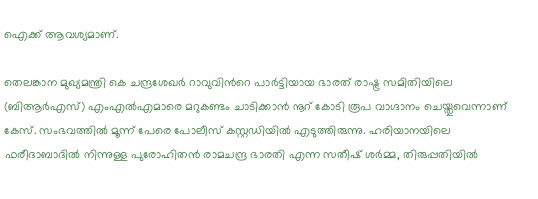ഐക്ക് ആവശ്യമാണ്.

തെലങ്കാന മുഖ്യമന്ത്രി കെ ചന്ദ്രശേഖർ റാവുവിന്‍റെ പാർട്ടിയായ ഭാരത് രാഷ്ട്ര സമിതിയിലെ (ബിആർഎസ്) എംഎൽഎമാരെ മറുകണ്ടം ചാടിക്കാൻ നൂറ് കോടി രൂപ വാഗ്ദാനം ചെയ്തുവെന്നാണ് കേസ്. സംഭവത്തിൽ മൂന്ന് പേരെ പോലീസ് കസ്റ്റഡിയിൽ എടുത്തിരുന്നു. ഹരിയാനയിലെ ഫരീദാബാദിൽ നിന്നുള്ള പുരോഹിതൻ രാമചന്ദ്ര ഭാരതി എന്ന സതീഷ് ശർമ്മ, തിരുപ്പതിയിൽ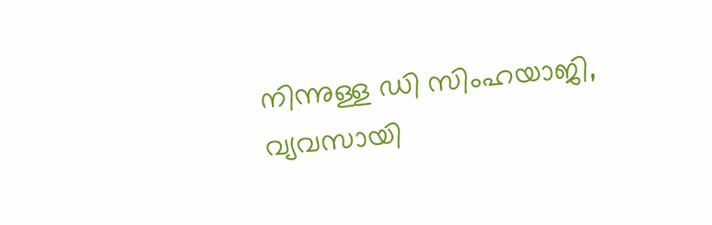നിന്നുള്ള ഡി സിംഹയാജി, വ്യവസായി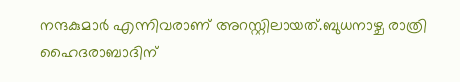നന്ദകുമാർ എന്നിവരാണ് അറസ്റ്റിലായത്.ബുധനാഴ്ച രാത്രി ഹൈദരാബാദിന്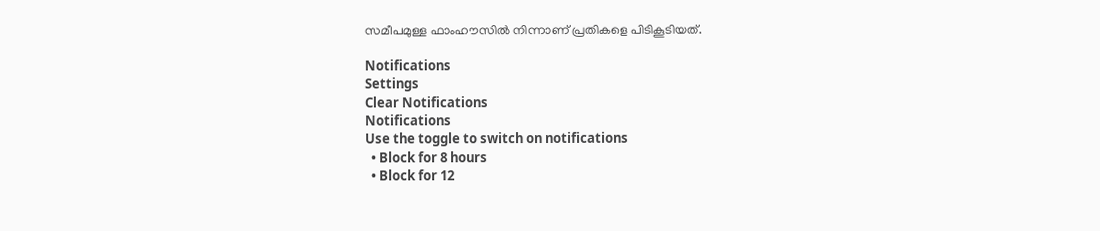സമീപമുള്ള ഫാംഹൗസിൽ നിന്നാണ് പ്രതികളെ പിടികൂടിയത്.

Notifications
Settings
Clear Notifications
Notifications
Use the toggle to switch on notifications
  • Block for 8 hours
  • Block for 12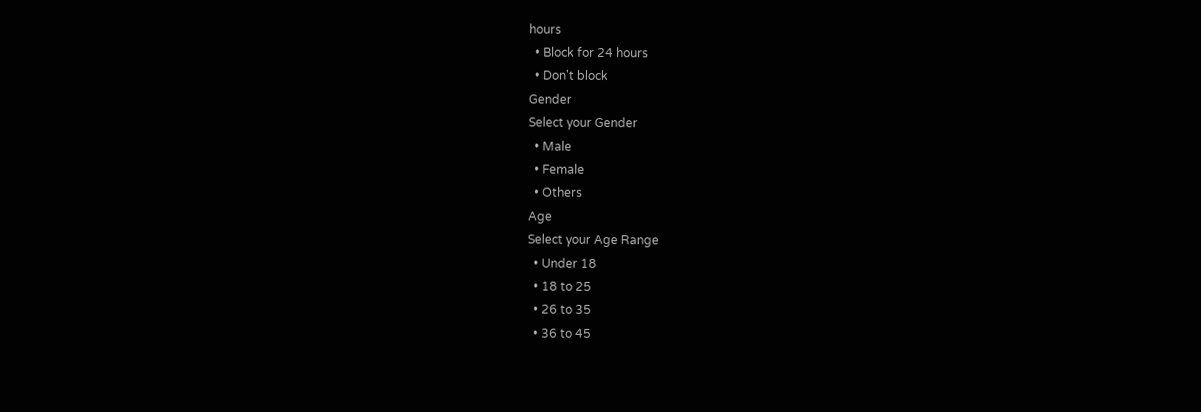hours
  • Block for 24 hours
  • Don't block
Gender
Select your Gender
  • Male
  • Female
  • Others
Age
Select your Age Range
  • Under 18
  • 18 to 25
  • 26 to 35
  • 36 to 45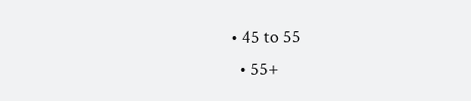• 45 to 55
  • 55+